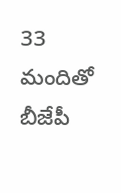33 మందితో బీజేపీ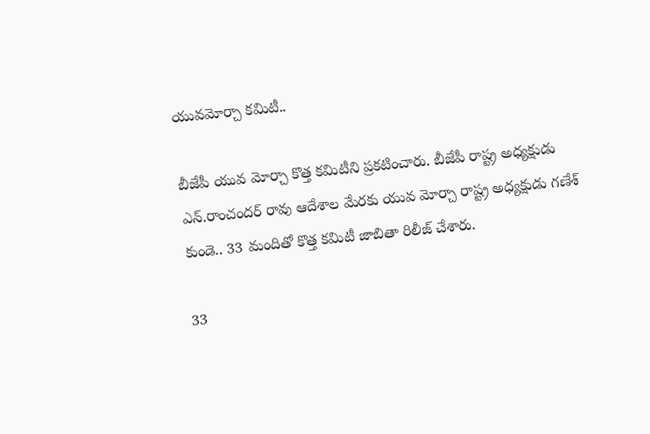యువమోర్చా కమిటీ..

బీజేపీ యువ మోర్చా కొత్త కమిటీని ప్రకటించారు. బీజేపీ రాష్ట్ర అధ్యక్షుడు ఎన్.రాంచందర్ రావు ఆదేశాల మేరకు యువ మోర్చా రాష్ట్ర అధ్యక్షుడు గణేశ్ కుండె.. 33 మందితో కొత్త కమిటీ జాబితా రిలీజ్ చేశారు.

33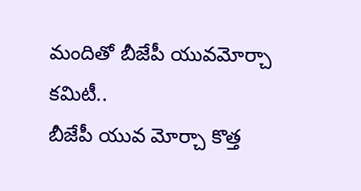మందితో బీజేపీ యువమోర్చా కమిటీ..
బీజేపీ యువ మోర్చా కొత్త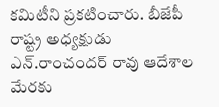కమిటీని ప్రకటించారు. బీజేపీ రాష్ట్ర అధ్యక్షుడు ఎన్.రాంచందర్ రావు ఆదేశాల మేరకు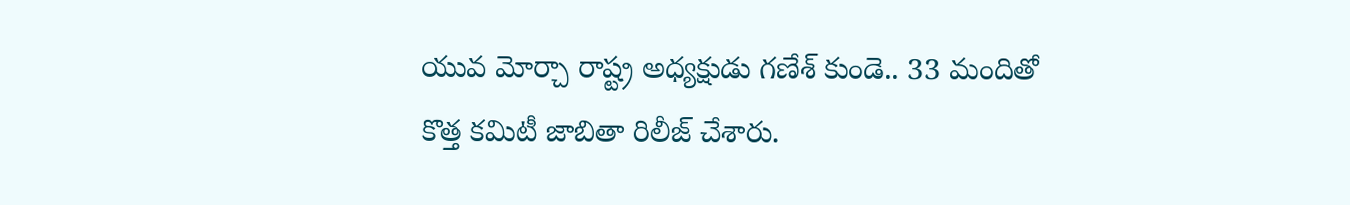యువ మోర్చా రాష్ట్ర అధ్యక్షుడు గణేశ్ కుండె.. 33 మందితో కొత్త కమిటీ జాబితా రిలీజ్ చేశారు.